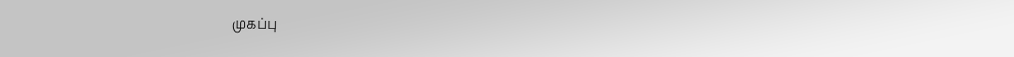முகப்பு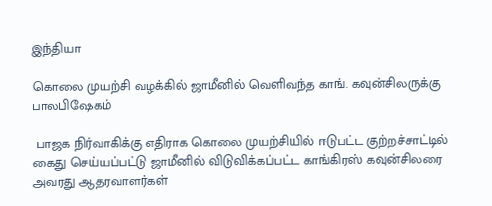இந்தியா

கொலை முயற்சி வழக்கில் ஜாமீனில் வெளிவந்த காங். கவுன்சிலருக்கு பாலபிஷேகம்

 பாஜக நிர்வாகிக்கு எதிராக கொலை முயற்சியில் ஈடுபட்ட குற்றச்சாட்டில் கைது செய்யப்பட்டு ஜாமீனில் விடுவிக்கப்பட்ட காங்கிரஸ் கவுன்சிலரை அவரது ஆதரவாளர்கள்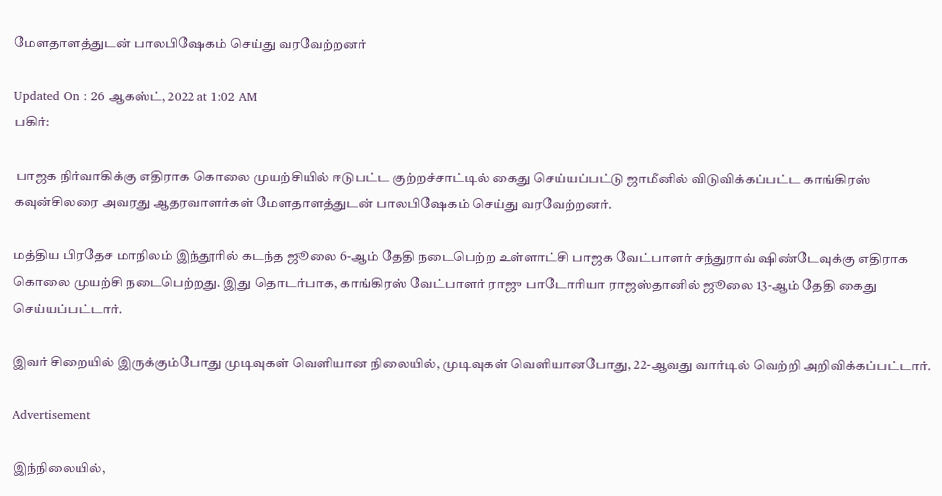மேளதாளத்துடன் பாலபிஷேகம் செய்து வரவேற்றனர்

Updated On : 26 ஆகஸ்ட், 2022 at 1:02 AM
பகிர்:

 பாஜக நிர்வாகிக்கு எதிராக கொலை முயற்சியில் ஈடுபட்ட குற்றச்சாட்டில் கைது செய்யப்பட்டு ஜாமீனில் விடுவிக்கப்பட்ட காங்கிரஸ் கவுன்சிலரை அவரது ஆதரவாளர்கள் மேளதாளத்துடன் பாலபிஷேகம் செய்து வரவேற்றனர்.

மத்திய பிரதேச மாநிலம் இந்தூரில் கடந்த ஜூலை 6-ஆம் தேதி நடைபெற்ற உள்ளாட்சி பாஜக வேட்பாளர் சந்துராவ் ஷிண்டேவுக்கு எதிராக கொலை முயற்சி நடைபெற்றது. இது தொடர்பாக, காங்கிரஸ் வேட்பாளர் ராஜு பாடோரியா ராஜஸ்தானில் ஜூலை 13-ஆம் தேதி கைது செய்யப்பட்டார்.

இவர் சிறையில் இருக்கும்போது முடிவுகள் வெளியான நிலையில், முடிவுகள் வெளியானபோது, 22-ஆவது வார்டில் வெற்றி அறிவிக்கப்பட்டார்.

Advertisement

இந்நிலையில்,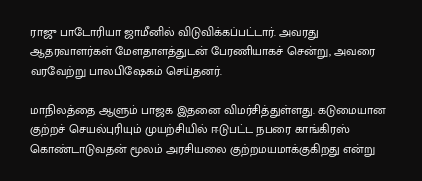ராஜு பாடோரியா ஜாமீனில் விடுவிக்கப்பட்டார். அவரது ஆதரவாளர்கள் மேளதாளத்துடன் பேரணியாகச் சென்று, அவரை வரவேற்று பாலபிஷேகம் செய்தனர்.

மாநிலத்தை ஆளும் பாஜக இதனை விமர்சித்துள்ளது. கடுமையான குற்றச் செயல்புரியும் முயற்சியில் ஈடுபட்ட நபரை காங்கிரஸ் கொண்டாடுவதன் மூலம் அரசியலை குற்றமயமாக்குகிறது என்று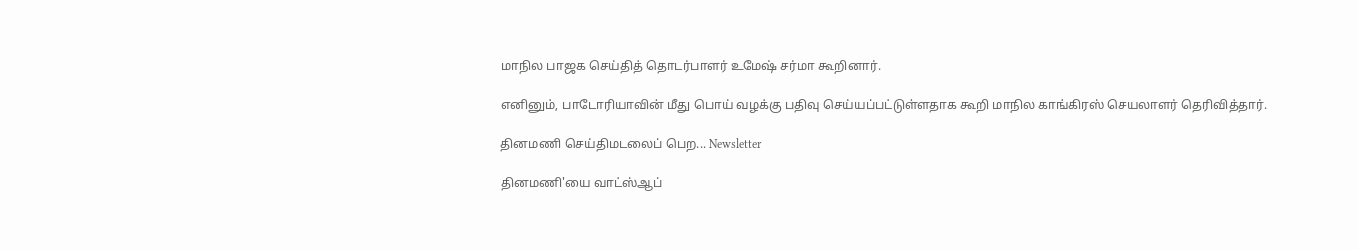மாநில பாஜக செய்தித் தொடர்பாளர் உமேஷ் சர்மா கூறினார்.

எனினும், பாடோரியாவின் மீது பொய் வழக்கு பதிவு செய்யப்பட்டுள்ளதாக கூறி மாநில காங்கிரஸ் செயலாளர் தெரிவித்தார்.

தினமணி செய்திமடலைப் பெற... Newsletter

தினமணி'யை வாட்ஸ்ஆப்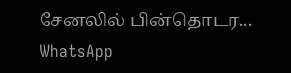சேனலில் பின்தொடர... WhatsApp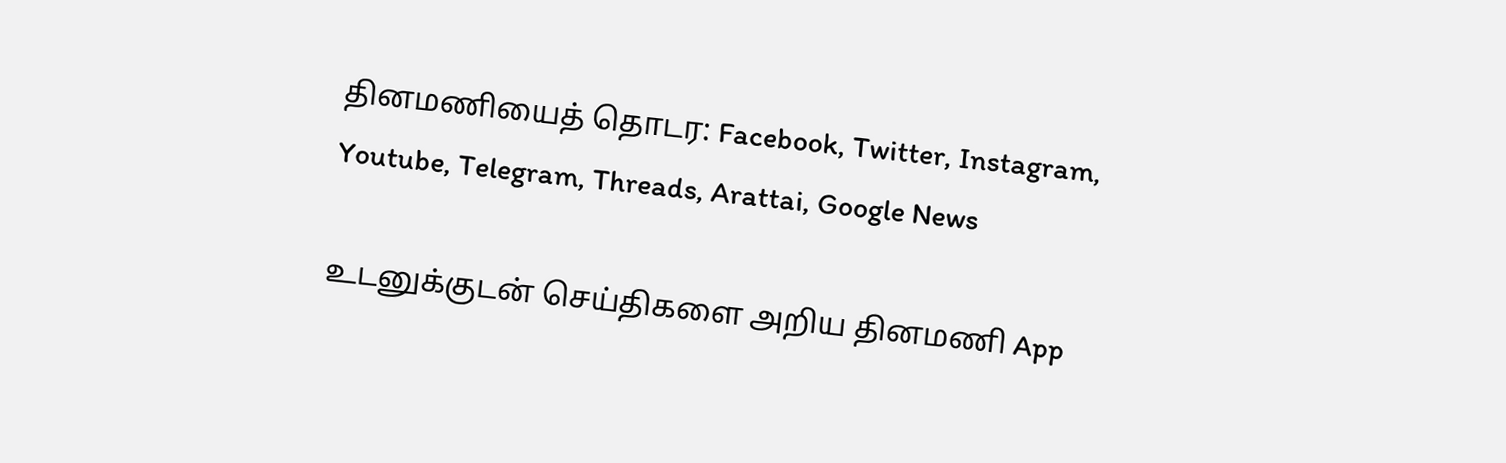தினமணியைத் தொடர: Facebook, Twitter, Instagram, Youtube, Telegram, Threads, Arattai, Google News

உடனுக்குடன் செய்திகளை அறிய தினமணி App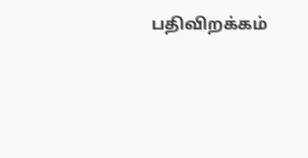பதிவிறக்கம்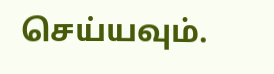செய்யவும்.